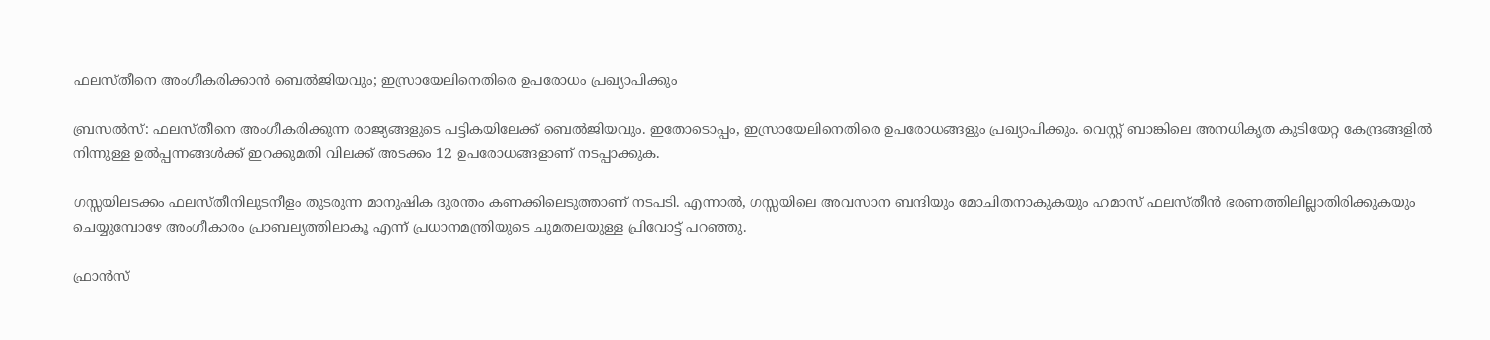ഫലസ്തീനെ അംഗീകരിക്കാൻ ബെൽജിയവും; ഇസ്രായേലിനെതിരെ ഉപരോധം പ്രഖ്യാപിക്കും

ബ്രസൽസ്: ഫലസ്തീനെ അംഗീകരിക്കുന്ന രാജ്യങ്ങളുടെ പട്ടികയിലേക്ക് ബെൽജിയവും. ഇതോടൊപ്പം, ഇസ്രായേലിനെതിരെ ഉപരോധങ്ങളും പ്രഖ്യാപിക്കും. വെസ്റ്റ് ബാങ്കിലെ അനധികൃത കുടിയേറ്റ കേന്ദ്രങ്ങളിൽ നിന്നുള്ള ഉൽപ്പന്നങ്ങൾക്ക് ഇറക്കുമതി വിലക്ക് അടക്കം 12 ഉപരോധങ്ങളാണ് നടപ്പാക്കുക.

ഗസ്സയിലടക്കം ഫലസ്തീനിലുടനീളം തുടരുന്ന മാനുഷിക ദുരന്തം കണക്കിലെടുത്താണ് നടപടി. എന്നാൽ, ഗസ്സയിലെ അവസാന ബന്ദിയും മോചിതനാകുകയും ഹമാസ് ഫലസ്തീൻ ഭരണത്തിലില്ലാതിരിക്കുകയും ചെയ്യുമ്പോഴേ അംഗീകാരം പ്രാബല്യത്തിലാകൂ എന്ന് പ്രധാനമന്ത്രിയുടെ ചുമതലയുള്ള പ്രിവോട്ട് പറഞ്ഞു.

ഫ്രാൻസ്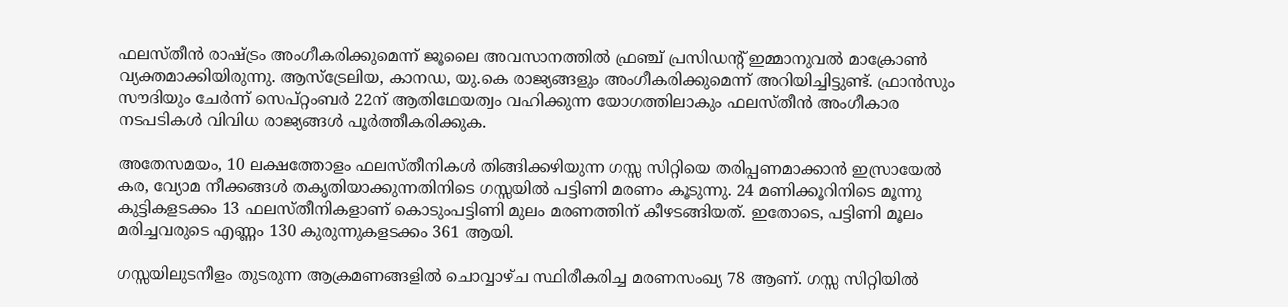ഫലസ്തീൻ രാഷ്ട്രം അംഗീകരിക്കുമെന്ന് ജൂലൈ അവസാനത്തിൽ ഫ്രഞ്ച് പ്രസിഡന്റ് ഇമ്മാനുവൽ മാക്രോൺ വ്യക്തമാക്കിയിരുന്നു. ആസ്ട്രേലിയ, കാനഡ, യു.കെ രാജ്യങ്ങളും അംഗീകരിക്കുമെന്ന് അറിയിച്ചിട്ടുണ്ട്. ഫ്രാൻസും സൗദിയും ചേർന്ന് സെപ്റ്റംബർ 22ന് ആതിഥേയത്വം വഹിക്കുന്ന യോഗത്തിലാകും ഫലസ്തീൻ അംഗീകാര നടപടികൾ വിവിധ രാജ്യങ്ങൾ പൂർത്തീകരിക്കുക.

അതേസമയം, 10 ലക്ഷത്തോളം ഫലസ്തീനികൾ തിങ്ങിക്കഴിയുന്ന ഗസ്സ സിറ്റിയെ തരിപ്പണമാക്കാൻ ഇസ്രായേൽ കര, വ്യോമ നീക്കങ്ങൾ തകൃതിയാക്കുന്നതിനിടെ ഗസ്സയിൽ പട്ടിണി മരണം കൂടുന്നു. 24 മണിക്കൂറിനിടെ മൂന്നു കുട്ടികളടക്കം 13 ഫലസ്തീനികളാണ് കൊടുംപട്ടിണി മുലം മരണത്തിന് കീഴടങ്ങിയത്. ഇതോടെ, പട്ടിണി മൂലം മരിച്ചവരുടെ എണ്ണം 130 കുരുന്നുകളടക്കം 361 ആയി.

ഗസ്സയിലുടനീളം തുടരുന്ന ആക്രമണങ്ങളിൽ ചൊവ്വാഴ്ച സ്ഥിരീകരിച്ച മരണസംഖ്യ 78 ആണ്. ഗസ്സ സിറ്റിയിൽ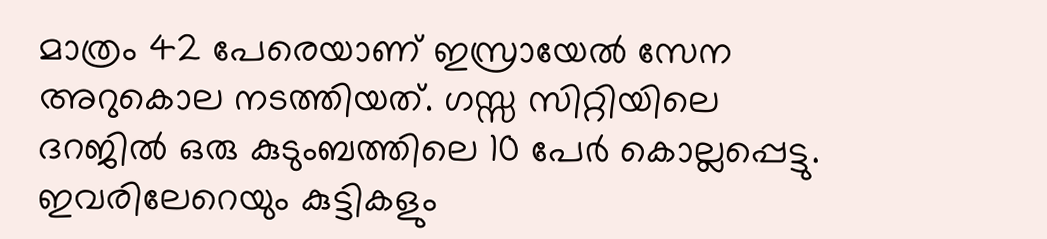മാത്രം 42 പേരെയാണ് ഇസ്രായേൽ സേന അറുകൊല നടത്തിയത്. ഗസ്സ സിറ്റിയിലെ ദറജിൽ ഒരു കുടുംബത്തിലെ 10 പേർ കൊല്ലപ്പെട്ടു. ഇവരിലേറെയും കുട്ടികളും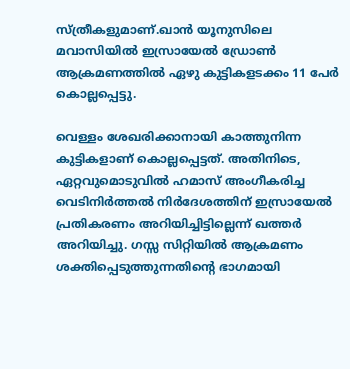സ്ത്രീകളുമാണ്.ഖാൻ യൂനുസിലെ മവാസിയിൽ ഇസ്രായേൽ ഡ്രോൺ ആക്രമണത്തിൽ ഏഴു കുട്ടികളടക്കം 11 പേർ കൊല്ലപ്പെട്ടു.

വെള്ളം ശേഖരിക്കാനായി കാത്തുനിന്ന കുട്ടികളാണ് കൊല്ലപ്പെട്ടത്. അതിനിടെ, ഏറ്റവുമൊടുവിൽ ഹമാസ് അംഗീകരിച്ച വെടിനിർത്തൽ നിർദേശത്തിന് ഇസ്രായേൽ പ്രതികരണം അറിയിച്ചിട്ടില്ലെന്ന് ഖത്തർ അറിയിച്ചു. ഗസ്സ സിറ്റിയിൽ ആക്രമണം ശക്തിപ്പെടുത്തുന്നതിന്റെ ഭാഗമായി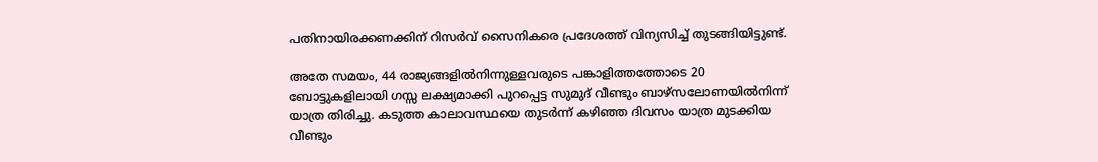പതിനായിരക്കണക്കിന് റിസർവ് സൈനികരെ പ്രദേശത്ത് വിന്യസിച്ച് തുടങ്ങിയിട്ടുണ്ട്.

അതേ സമയം, 44 രാജ്യങ്ങളിൽനിന്നുള്ളവരുടെ പങ്കാളിത്തത്തോടെ 20 ബോട്ടുകളിലായി ഗസ്സ ലക്ഷ്യമാക്കി പുറപ്പെട്ട സുമുദ് വീണ്ടും ബാഴ്സലോണയിൽനിന്ന് യാത്ര തിരിച്ചു. കടുത്ത കാലാവസ്ഥയെ തുടർന്ന് കഴിഞ്ഞ ദിവസം യാത്ര മുടക്കിയ വീണ്ടും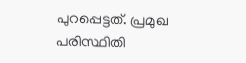പുറപ്പെട്ടത്. പ്രമുഖ പരിസ്ഥിതി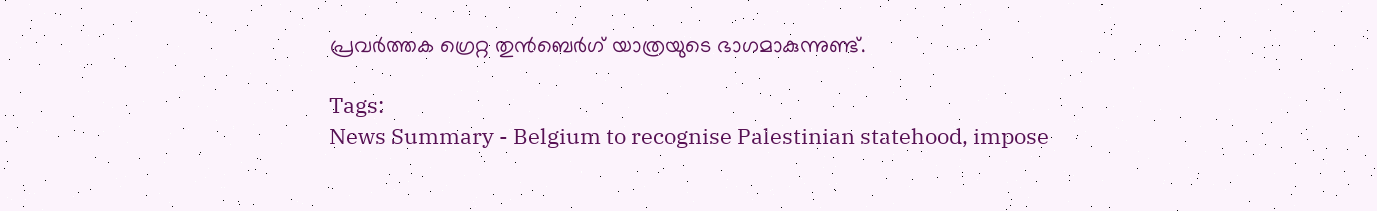പ്രവർത്തക ഗ്രെറ്റ തുൻബെർഗ് യാത്രയുടെ ഭാഗമാകുന്നുണ്ട്.

Tags:
News Summary - Belgium to recognise Palestinian statehood, impose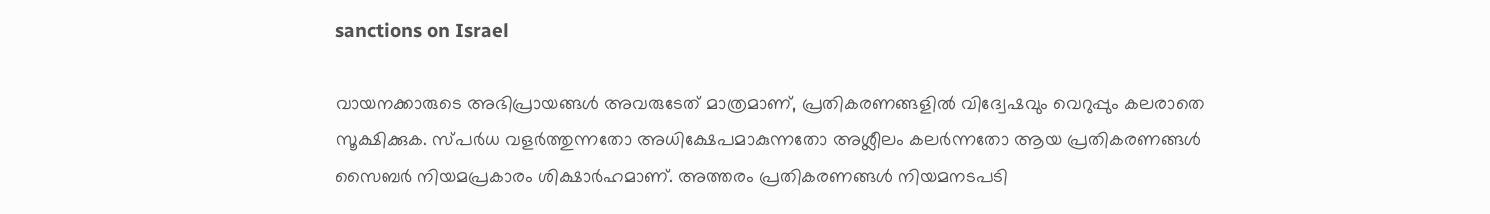sanctions on Israel

വായനക്കാരുടെ അഭിപ്രായങ്ങള്‍ അവരുടേത് മാത്രമാണ്, പ്രതികരണങ്ങളിൽ വിദ്വേഷവും വെറുപ്പും കലരാതെ സൂക്ഷിക്കുക. സ്പർധ വളർത്തുന്നതോ അധിക്ഷേപമാകുന്നതോ അശ്ലീലം കലർന്നതോ ആയ പ്രതികരണങ്ങൾ സൈബർ നിയമപ്രകാരം ശിക്ഷാർഹമാണ്. അത്തരം പ്രതികരണങ്ങൾ നിയമനടപടി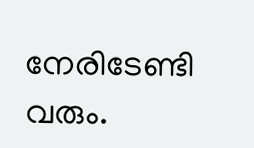നേരിടേണ്ടി വരും.